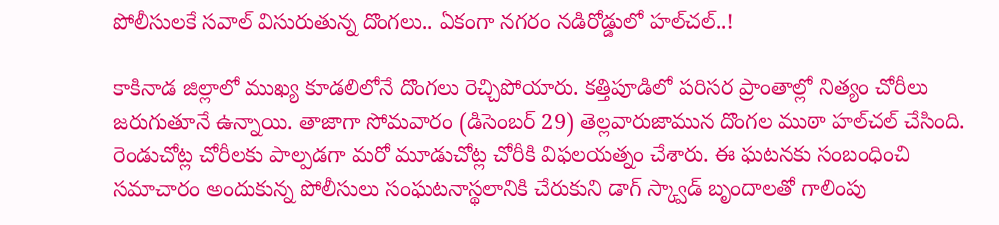పోలీసులకే సవాల్ విసురుతున్న దొంగలు.. ఏకంగా నగరం నడిరోడ్డులో హల్‌చల్..!

కాకినాడ జిల్లాలో ముఖ్య కూడలిలోనే దొంగలు రెచ్చిపోయారు. కత్తిపూడిలో పరిసర ప్రాంతాల్లో నిత్యం చోరీలు జరుగుతూనే ఉన్నాయి. తాజాగా సోమవారం (డిసెంబర్ 29) తెల్లవారుజామున దొంగల ముఠా హల్‌చల్ చేసింది. రెండుచోట్ల చోరీలకు పాల్పడగా మరో మూడుచోట్ల చోరీకి విఫలయత్నం చేశారు. ఈ ఘటనకు సంబంధించి సమాచారం అందుకున్న పోలీసులు సంఘటనాస్థలానికి చేరుకుని డాగ్ స్క్వాడ్ బృందాలతో గాలింపు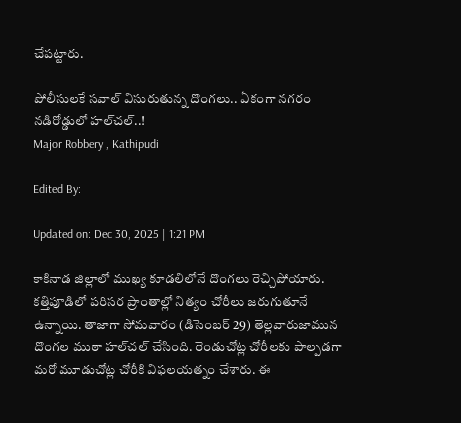చేపట్టారు.

పోలీసులకే సవాల్ విసురుతున్న దొంగలు.. ఏకంగా నగరం నడిరోడ్డులో హల్‌చల్..!
Major Robbery , Kathipudi

Edited By:

Updated on: Dec 30, 2025 | 1:21 PM

కాకినాడ జిల్లాలో ముఖ్య కూడలిలోనే దొంగలు రెచ్చిపోయారు. కత్తిపూడిలో పరిసర ప్రాంతాల్లో నిత్యం చోరీలు జరుగుతూనే ఉన్నాయి. తాజాగా సోమవారం (డిసెంబర్ 29) తెల్లవారుజామున దొంగల ముఠా హల్‌చల్ చేసింది. రెండుచోట్ల చోరీలకు పాల్పడగా మరో మూడుచోట్ల చోరీకి విఫలయత్నం చేశారు. ఈ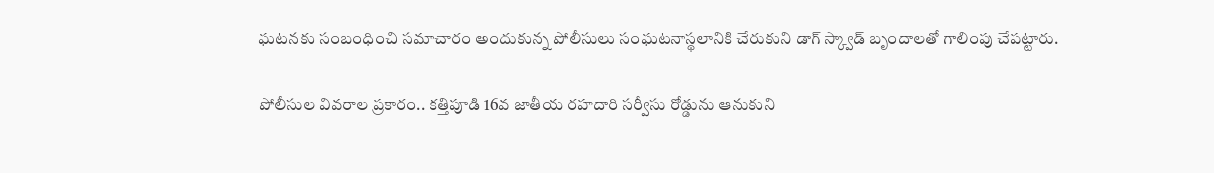ఘటనకు సంబంధించి సమాచారం అందుకున్న పోలీసులు సంఘటనాస్థలానికి చేరుకుని డాగ్ స్క్వాడ్ బృందాలతో గాలింపు చేపట్టారు.

పోలీసుల వివరాల ప్రకారం.. కత్తిపూడి 16వ జాతీయ రహదారి సర్వీసు రోడ్డును ఆనుకుని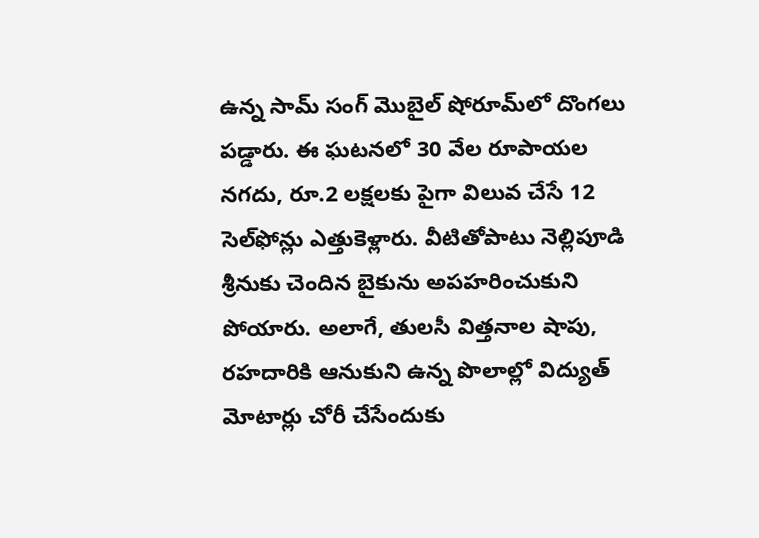ఉన్న సామ్ సంగ్ మొబైల్ షోరూమ్‌లో దొంగలు పడ్డారు. ఈ ఘటనలో 30 వేల రూపాయల నగదు, రూ.2 లక్షలకు పైగా విలువ చేసే 12 సెల్‌ఫోన్లు ఎత్తుకెళ్లారు. వీటితోపాటు నెల్లిపూడి శ్రీనుకు చెందిన బైకును అపహరించుకుని పోయారు. అలాగే, తులసీ విత్తనాల షాపు, రహదారికి ఆనుకుని ఉన్న పొలాల్లో విద్యుత్ మోటార్లు చోరీ చేసేందుకు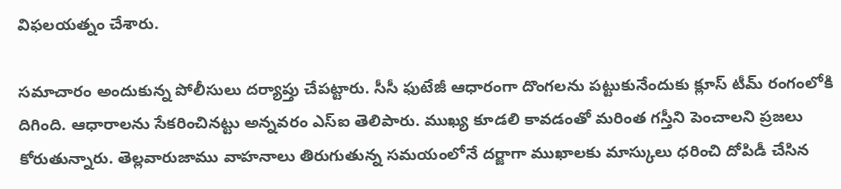విఫలయత్నం చేశారు.

సమాచారం అందుకున్న పోలీసులు దర్యాప్తు చేపట్టారు. సీసీ ఫుటేజీ ఆధారంగా దొంగలను పట్టుకునేందుకు క్లూస్ టీమ్ రంగంలోకి దిగింది. ఆధారాలను సేకరించినట్టు అన్నవరం ఎస్ఐ తెలిపారు. ముఖ్య కూడలి కావడంతో మరింత గస్తీని పెంచాలని ప్రజలు కోరుతున్నారు. తెల్లవారుజాము వాహనాలు తిరుగుతున్న సమయంలోనే దర్జాగా ముఖాలకు మాస్కులు ధరించి దోపిడీ చేసిన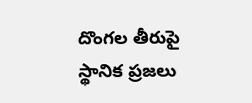దొంగల తీరుపై స్థానిక ప్రజలు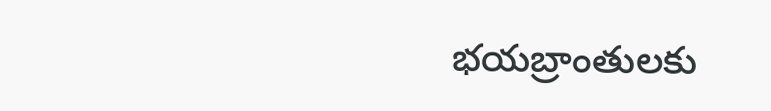భయబ్రాంతులకు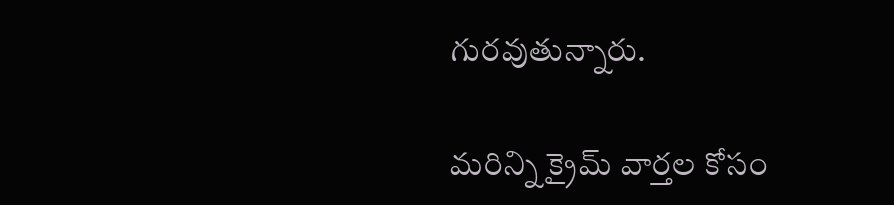గురవుతున్నారు.

మరిన్ని క్రైమ్ వార్తల కోసం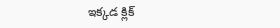ఇక్కడ క్లిక్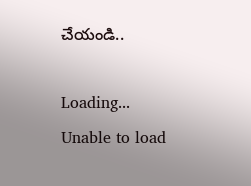చేయండి..

Loading...
Unable to load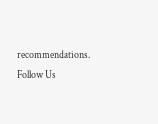recommendations.
Follow Us